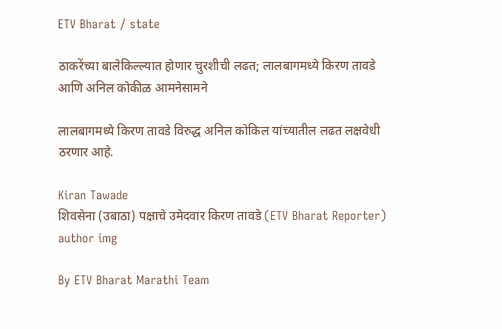ETV Bharat / state

ठाकरेंच्या बालेकिल्ल्यात होणार चुरशीची लढत; लालबागमध्ये किरण तावडे आणि अनिल कोकीळ आमनेसामने

लालबागमध्ये किरण तावडे विरुद्ध अनिल कोकिल यांच्यातील लढत लक्षवेधी ठरणार आहे.

Kiran Tawade
शिवसेना (उबाठा) पक्षाचे उमेदवार किरण तावडे (ETV Bharat Reporter)
author img

By ETV Bharat Marathi Team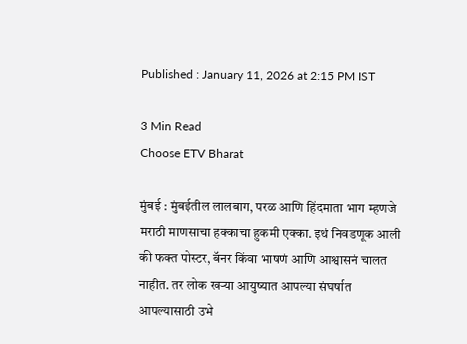Published : January 11, 2026 at 2:15 PM IST

3 Min Read
Choose ETV Bharat

मुंबई : मुंबईतील लालबाग, परळ आणि हिंदमाता भाग म्हणजे मराठी माणसाचा हक्काचा हुकमी एक्का. इथं निवडणूक आली की फक्त पोस्टर, बॅनर किंवा भाषणं आणि आश्वासनं चालत नाहीत. तर लोक खऱ्या आयुष्यात आपल्या संघर्षात आपल्यासाठी उभे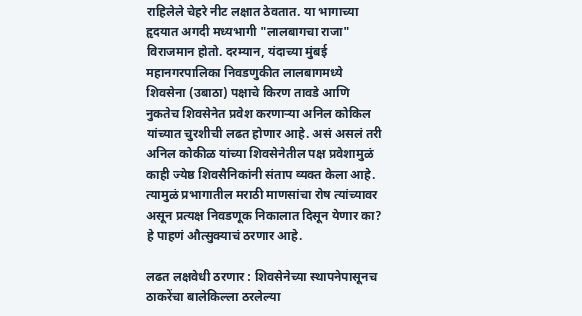राहिलेले चेहरे नीट लक्षात ठेवतात. या भागाच्या हृदयात अगदी मध्यभागी "लालबागचा राजा" विराजमान होतो. दरम्यान, यंदाच्या मुंबई महानगरपालिका निवडणुकीत लालबागमध्ये शिवसेना (उबाठा) पक्षाचे किरण तावडे आणि नुकतेच शिवसेनेत प्रवेश करणाऱ्या अनिल कोकिल यांच्यात चुरशीची लढत होणार आहे. असं असलं तरी अनिल कोकीळ यांच्या शिवसेनेतील पक्ष प्रवेशामुळं काही ज्येष्ठ शिवसैनिकांनी संताप व्यक्त केला आहे. त्यामुळं प्रभागातील मराठी माणसांचा रोष त्यांच्यावर असून प्रत्यक्ष निवडणूक निकालात दिसून येणार का? हे पाहणं औत्सुक्याचं ठरणार आहे.

लढत लक्षवेधी ठरणार : शिवसेनेच्या स्थापनेपासूनच ठाकरेंचा बालेकिल्ला ठरलेल्या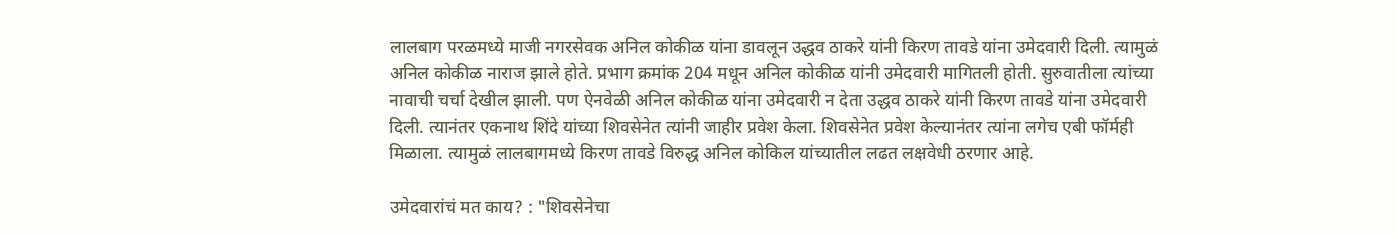लालबाग परळमध्ये माजी नगरसेवक अनिल कोकीळ यांना डावलून उद्धव ठाकरे यांनी किरण तावडे यांना उमेदवारी दिली. त्यामुळं अनिल कोकीळ नाराज झाले होते. प्रभाग क्रमांक 204 मधून अनिल कोकीळ यांनी उमेदवारी मागितली होती. सुरुवातीला त्यांच्या नावाची चर्चा देखील झाली. पण ऐनवेळी अनिल कोकीळ यांना उमेदवारी न देता उद्धव ठाकरे यांनी किरण तावडे यांना उमेदवारी दिली. त्यानंतर एकनाथ शिंदे यांच्या शिवसेनेत त्यांनी जाहीर प्रवेश केला. शिवसेनेत प्रवेश केल्यानंतर त्यांना लगेच एबी फॉर्मही मिळाला. त्यामुळं लालबागमध्ये किरण तावडे विरुद्ध अनिल कोकिल यांच्यातील लढत लक्षवेधी ठरणार आहे.

उमेदवारांचं मत काय? : "शिवसेनेचा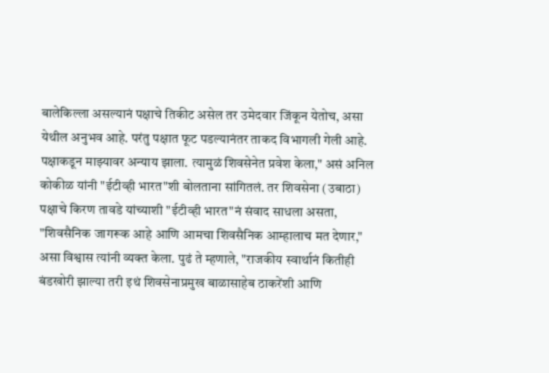बालेकिल्ला असल्यानं पक्षाचे तिकीट असेल तर उमेदवार जिंकून येतोच, असा येथील अनुभव आहे. परंतु पक्षात फूट पडल्यानंतर ताकद विभागली गेली आहे. पक्षाकडून माझ्यावर अन्याय झाला. त्यामुळं शिवसेनेत प्रवेश केला," असं अनिल कोकीळ यांनी "ईटीव्ही भारत"शी बोलताना सांगितलं. तर शिवसेना (उबाठा) पक्षाचे किरण तावडे यांच्याशी "ईटीव्ही भारत"नं संवाद साधला असता, "शिवसैनिक जागरूक आहे आणि आमचा शिवसैनिक आम्हालाच मत देणार," असा विश्वास त्यांनी व्यक्त केला. पुढं ते म्हणाले, "राजकीय स्वार्थानं कितीही बंडखोरी झाल्या तरी इथं शिवसेनाप्रमुख बाळासाहेब ठाकरेंशी आणि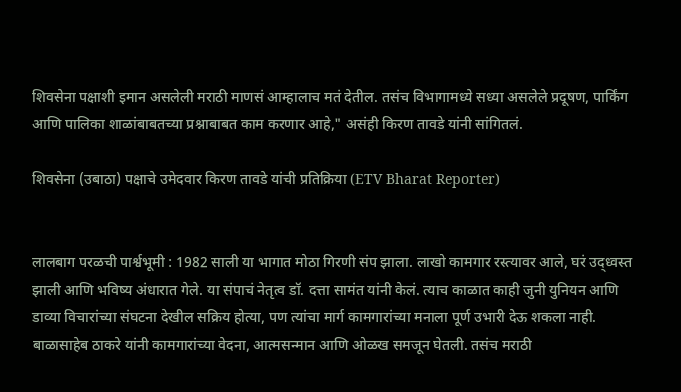शिवसेना पक्षाशी इमान असलेली मराठी माणसं आम्हालाच मतं देतील. तसंच विभागामध्ये सध्या असलेले प्रदूषण, पार्किंग आणि पालिका शाळांबाबतच्या प्रश्नाबाबत काम करणार आहे," असंही किरण तावडे यांनी सांगितलं.

शिवसेना (उबाठा) पक्षाचे उमेदवार किरण तावडे यांची प्रतिक्रिया (ETV Bharat Reporter)


लालबाग परळची पार्श्वभूमी : 1982 साली या भागात मोठा गिरणी संप झाला. लाखो कामगार रस्त्यावर आले, घरं उद्ध्वस्त झाली आणि भविष्य अंधारात गेले. या संपाचं नेतृत्व डॉ. दत्ता सामंत यांनी केलं. त्याच काळात काही जुनी युनियन आणि डाव्या विचारांच्या संघटना देखील सक्रिय होत्या, पण त्यांचा मार्ग कामगारांच्या मनाला पूर्ण उभारी देऊ शकला नाही. बाळासाहेब ठाकरे यांनी कामगारांच्या वेदना, आत्मसन्मान आणि ओळख समजून घेतली. तसंच मराठी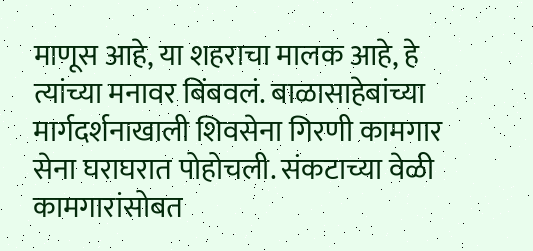माणूस आहे, या शहराचा मालक आहे, हे त्यांच्या मनावर बिंबवलं. बाळासाहेबांच्या मार्गदर्शनाखाली शिवसेना गिरणी कामगार सेना घराघरात पोहोचली. संकटाच्या वेळी कामगारांसोबत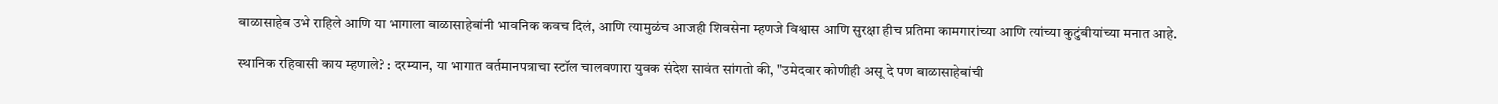बाळासाहेब उभे राहिले आणि या भागाला बाळासाहेबांनी भावनिक कवच दिलं, आणि त्यामुळंच आजही शिवसेना म्हणजे विश्वास आणि सुरक्षा हीच प्रतिमा कामगारांच्या आणि त्यांच्या कुटुंबीयांच्या मनात आहे.

स्थानिक रहिवासी काय म्हणाले? : दरम्यान, या भागात वर्तमानपत्राचा स्टॉल चालवणारा युवक संदेश सावंत सांगतो की, "उमेदवार कोणीही असू दे पण बाळासाहेबांची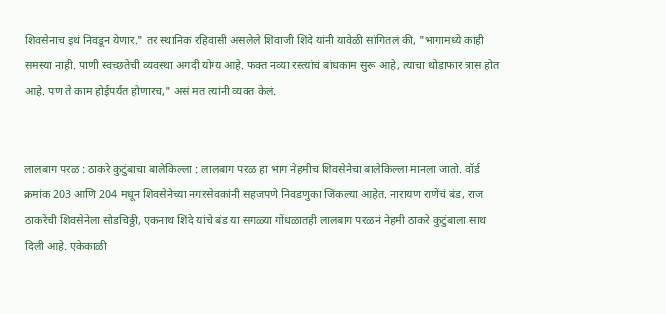शिवसेनाच इथं निवडून येणार." तर स्थानिक रहिवासी असलेले शिवाजी शिंदे यांनी यावेळी सांगितलं की, "भागामध्ये काही समस्या नाही. पाणी स्वच्छतेची व्यवस्था अगदी योग्य आहे. फक्त नव्या रस्त्यांचं बांधकाम सुरू आहे, त्याचा थोडाफार त्रास होत आहे. पण ते काम होईपर्यंत होणारच," असं मत त्यांनी व्यक्त केलं.


लालबाग परळ : ठाकरे कुटुंबाचा बालेकिल्ला : लालबाग परळ हा भाग नेहमीच शिवसेनेचा बालेकिल्ला मानला जातो. वॉर्ड क्रमांक 203 आणि 204 मधून शिवसेनेच्या नगरसेवकांनी सहजपणे निवडणुका जिंकल्या आहेत. नारायण राणेंचं बंड, राज ठाकरेंची शिवसेनेला सोडचिठ्ठी, एकनाथ शिंदे यांचे बंड या सगळ्या गोंधळातही लालबाग परळनं नेहमी ठाकरे कुटुंबाला साथ दिली आहे. एकेकाळी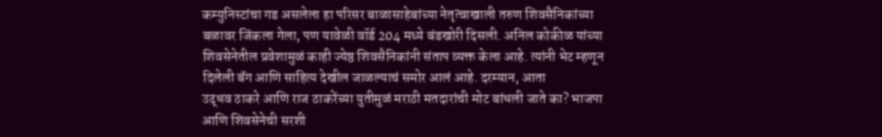कम्युनिस्टांचा गड असलेला हा परिसर बाळासाहेबांच्या नेतृत्वाखाली तरुण शिवसैनिकांच्या बळावर जिंकला गेला, पण यावेळी वॉर्ड 204 मध्ये बंडखोरी दिसली. अनिल कोकीळ यांच्या शिवसेनेतील प्रवेशामुळं काही ज्येष्ठ शिवसैनिकांनी संताप व्यक्त केला आहे. त्यांनी भेट म्हणून दिलेली बॅग आणि साहित्य देखील जाळल्याचं समोर आलं आहे. दरम्यान, आता
उद्धव ठाकरे आणि राज ठाकरेंच्या युतीमुळं मराठी मतदारांची मोट बांधली जाते का? भाजपा आणि शिवसेनेची सरशी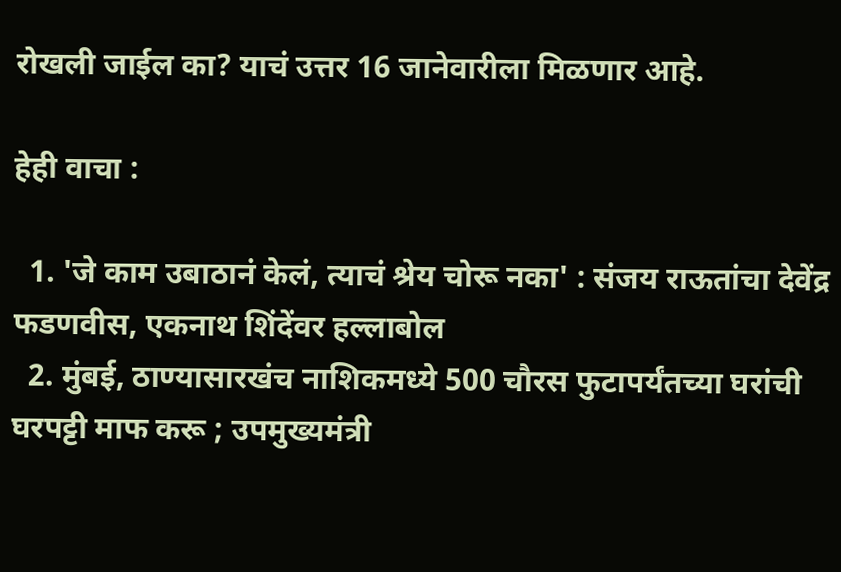रोखली जाईल का? याचं उत्तर 16 जानेवारीला मिळणार आहे.

हेही वाचा :

  1. 'जे काम उबाठानं केलं, त्याचं श्रेय चोरू नका' : संजय राऊतांचा देवेंद्र फडणवीस, एकनाथ शिंदेंवर हल्लाबोल
  2. मुंबई, ठाण्यासारखंच नाशिकमध्ये 500 चौरस फुटापर्यंतच्या घरांची घरपट्टी माफ करू ; उपमुख्यमंत्री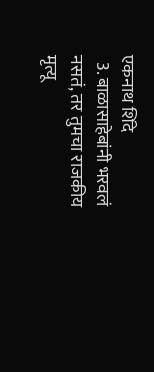एकनाथ शिंदे
  3. बाळासाहेबांनी भरवलं नसतं, तर तुमचा राजकीय मृत्यू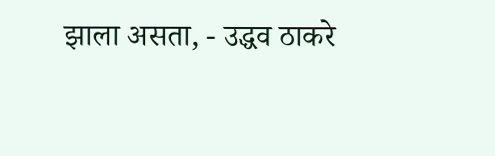झाला असता, - उद्धव ठाकरे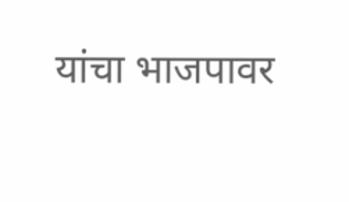यांचा भाजपावर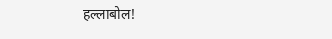हल्लाबोल!